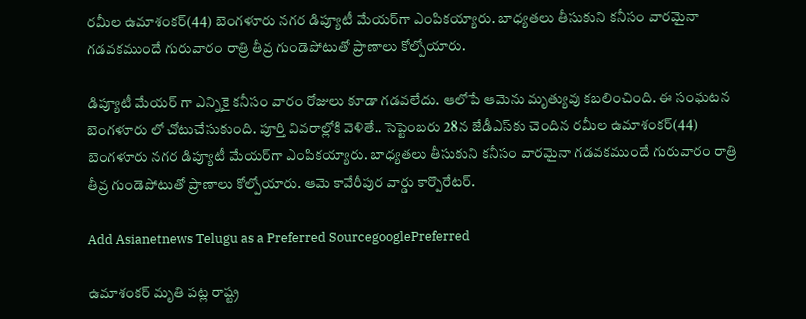రమీల ఉమాశంకర్‌(44) బెంగళూరు నగర డిప్యూటీ మేయర్‌గా ఎంపికయ్యారు. బాధ్యతలు తీసుకుని కనీసం వారమైనా గడవకముందే గురువారం రాత్రి తీవ్ర గుండెపోటుతో ప్రాణాలు కోల్పోయారు.

డిప్యూటీ మేయర్ గా ఎన్నికై కనీసం వారం రోజులు కూడా గడవలేదు. ఆలోపే ఆమెను మృత్యువు కబలించింది. ఈ సంఘటన బెంగళూరు లో చోటుచేసుకుంది. పూర్తి వివరాల్లోకి వెళితే.. సెప్టెంబరు 28న జేడీఎస్‌కు చెందిన రమీల ఉమాశంకర్‌(44) బెంగళూరు నగర డిప్యూటీ మేయర్‌గా ఎంపికయ్యారు. బాధ్యతలు తీసుకుని కనీసం వారమైనా గడవకముందే గురువారం రాత్రి తీవ్ర గుండెపోటుతో ప్రాణాలు కోల్పోయారు. ఆమె కావేరీపుర వార్డు కార్పొరేటర్‌.

Add Asianetnews Telugu as a Preferred SourcegooglePreferred

ఉమాశంకర్‌ మృతి పట్ల రాష్ట్ర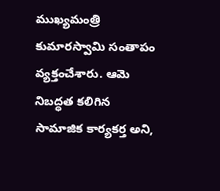ముఖ్యమంత్రి కుమారస్వామి సంతాపం వ్యక్తంచేశారు. ఆమె నిబద్ధత కలిగిన సామాజిక కార్యకర్త అని,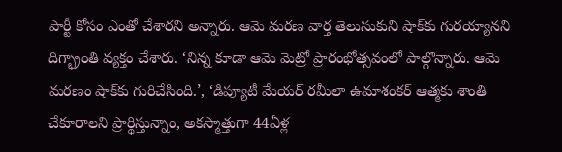పార్టీ కోసం ఎంతో చేశారని అన్నారు. ఆమె మరణ వార్త తెలుసుకుని షాక్‌కు గురయ్యానని దిగ్భ్రాంతి వ్యక్తం చేశారు. ‘నిన్న కూడా ఆమె మెట్రో ప్రారంభోత్సవంలో పాల్గొన్నారు. ఆమె మరణం షాక్‌కు గురిచేసింది.’, ‘డిప్యూటీ మేయర్‌ రమీలా ఉమాశంకర్‌ ఆత్మకు శాంతి చేకూరాలని ప్రార్థిస్తున్నాం, అకస్మాత్తుగా 44ఏళ్ల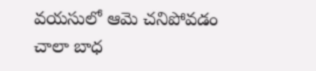వయసులో ఆమె చనిపోవడం చాలా బాధ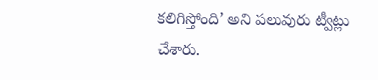కలిగిస్తోంది’ అని పలువురు ట్వీట్లు చేశారు.